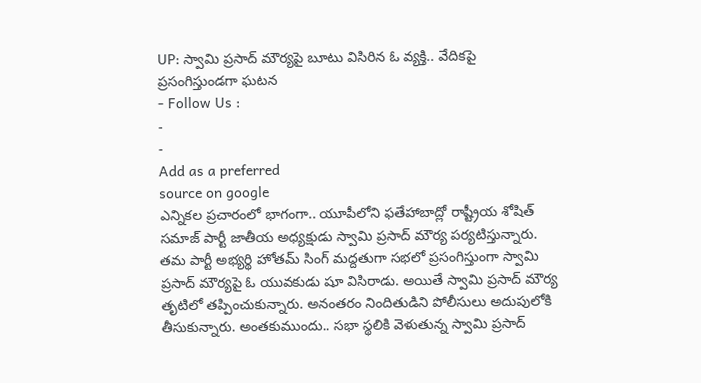UP: స్వామి ప్రసాద్ మౌర్యపై బూటు విసిరిన ఓ వ్యక్తి.. వేదికపై ప్రసంగిస్తుండగా ఘటన
- Follow Us :
-
-
Add as a preferred
source on google
ఎన్నికల ప్రచారంలో భాగంగా.. యూపీలోని ఫతేహాబాద్లో రాష్ట్రీయ శోషిత్ సమాజ్ పార్టీ జాతీయ అధ్యక్షుడు స్వామి ప్రసాద్ మౌర్య పర్యటిస్తున్నారు. తమ పార్టీ అభ్యర్థి హోతమ్ సింగ్ మద్దతుగా సభలో ప్రసంగిస్తుంగా స్వామి ప్రసాద్ మౌర్యపై ఓ యువకుడు షూ విసిరాడు. అయితే స్వామి ప్రసాద్ మౌర్య తృటిలో తప్పించుకున్నారు. అనంతరం నిందితుడిని పోలీసులు అదుపులోకి తీసుకున్నారు. అంతకుముందు.. సభా స్థలికి వెళుతున్న స్వామి ప్రసాద్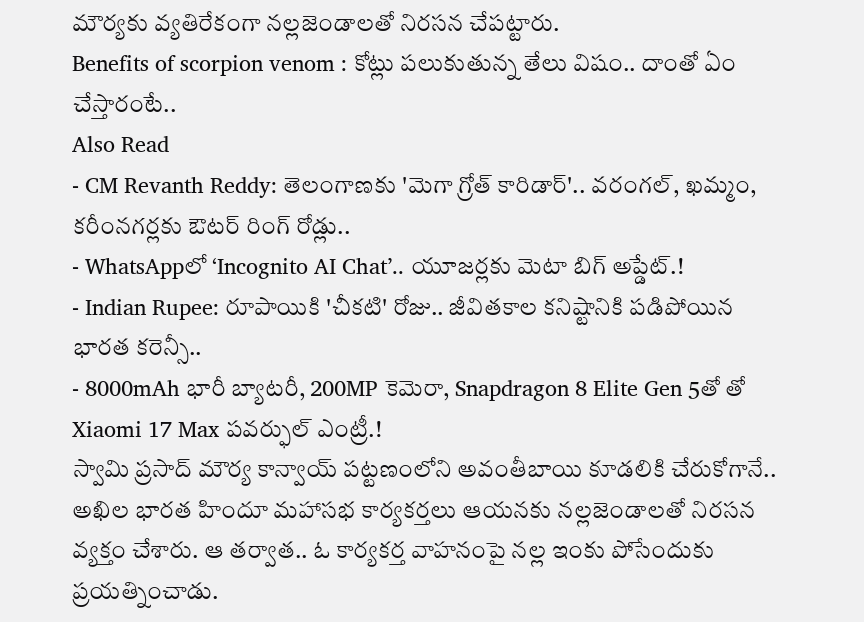మౌర్యకు వ్యతిరేకంగా నల్లజెండాలతో నిరసన చేపట్టారు.
Benefits of scorpion venom : కోట్లు పలుకుతున్న తేలు విషం.. దాంతో ఏం చేస్తారంటే..
Also Read
- CM Revanth Reddy: తెలంగాణకు 'మెగా గ్రోత్ కారిడార్'.. వరంగల్, ఖమ్మం, కరీంనగర్లకు ఔటర్ రింగ్ రోడ్లు..
- WhatsAppలో ‘Incognito AI Chat’.. యూజర్లకు మెటా బిగ్ అప్డేట్.!
- Indian Rupee: రూపాయికి 'చీకటి' రోజు.. జీవితకాల కనిష్టానికి పడిపోయిన భారత కరెన్సీ..
- 8000mAh భారీ బ్యాటరీ, 200MP కెమెరా, Snapdragon 8 Elite Gen 5తో తో Xiaomi 17 Max పవర్ఫుల్ ఎంట్రీ.!
స్వామి ప్రసాద్ మౌర్య కాన్వాయ్ పట్టణంలోని అవంతీబాయి కూడలికి చేరుకోగానే.. అఖిల భారత హిందూ మహాసభ కార్యకర్తలు ఆయనకు నల్లజెండాలతో నిరసన వ్యక్తం చేశారు. ఆ తర్వాత.. ఓ కార్యకర్త వాహనంపై నల్ల ఇంకు పోసేందుకు ప్రయత్నించాడు.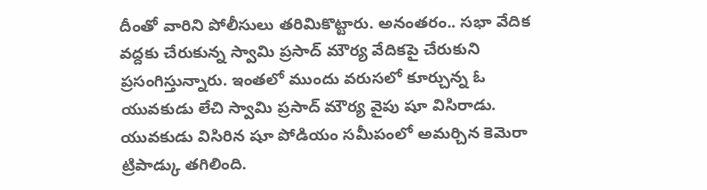దీంతో వారిని పోలీసులు తరిమికొట్టారు. అనంతరం.. సభా వేదిక వద్దకు చేరుకున్న స్వామి ప్రసాద్ మౌర్య వేదికపై చేరుకుని ప్రసంగిస్తున్నారు. ఇంతలో ముందు వరుసలో కూర్చున్న ఓ యువకుడు లేచి స్వామి ప్రసాద్ మౌర్య వైపు షూ విసిరాడు. యువకుడు విసిరిన షూ పోడియం సమీపంలో అమర్చిన కెమెరా ట్రిపాడ్కు తగిలింది.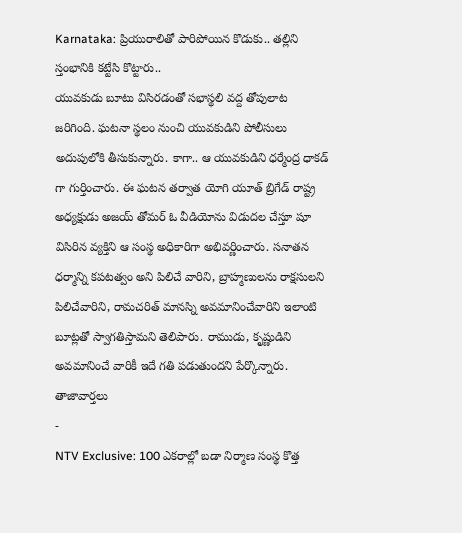Karnataka: ప్రియురాలితో పారిపోయిన కొడుకు.. తల్లిని స్తంభానికి కట్టేసి కొట్టారు..
యువకుడు బూటు విసిరడంతో సభాస్థలి వద్ద తోపులాట జరిగింది. ఘటనా స్థలం నుంచి యువకుడిని పోలీసులు అదుపులోకి తీసుకున్నారు. కాగా.. ఆ యువకుడిని ధర్మేంద్ర ధాకడ్ గా గుర్తించారు. ఈ ఘటన తర్వాత యోగి యూత్ బ్రిగేడ్ రాష్ట్ర అధ్యక్షుడు అజయ్ తోమర్ ఓ వీడియోను విడుదల చేస్తూ షూ విసిరిన వ్యక్తిని ఆ సంస్థ అధికారిగా అభివర్ణించారు. సనాతన ధర్మాన్ని కపటత్వం అని పిలిచే వారిని, బ్రాహ్మణులను రాక్షసులని పిలిచేవారిని, రామచరిత్ మానస్ని అవమానించేవారిని ఇలాంటి బూట్లతో స్వాగతిస్తామని తెలిపారు. రాముడు, కృష్ణుడిని అవమానించే వారికీ ఇదే గతి పడుతుందని పేర్కొన్నారు.
తాజావార్తలు
-
NTV Exclusive: 100 ఎకరాల్లో బడా నిర్మాణ సంస్థ కొత్త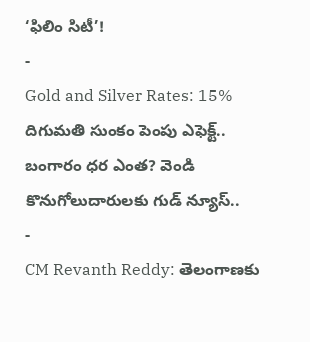‘ఫిలిం సిటీ’!
-
Gold and Silver Rates: 15% దిగుమతి సుంకం పెంపు ఎఫెక్ట్.. బంగారం ధర ఎంత? వెండి కొనుగోలుదారులకు గుడ్ న్యూస్..
-
CM Revanth Reddy: తెలంగాణకు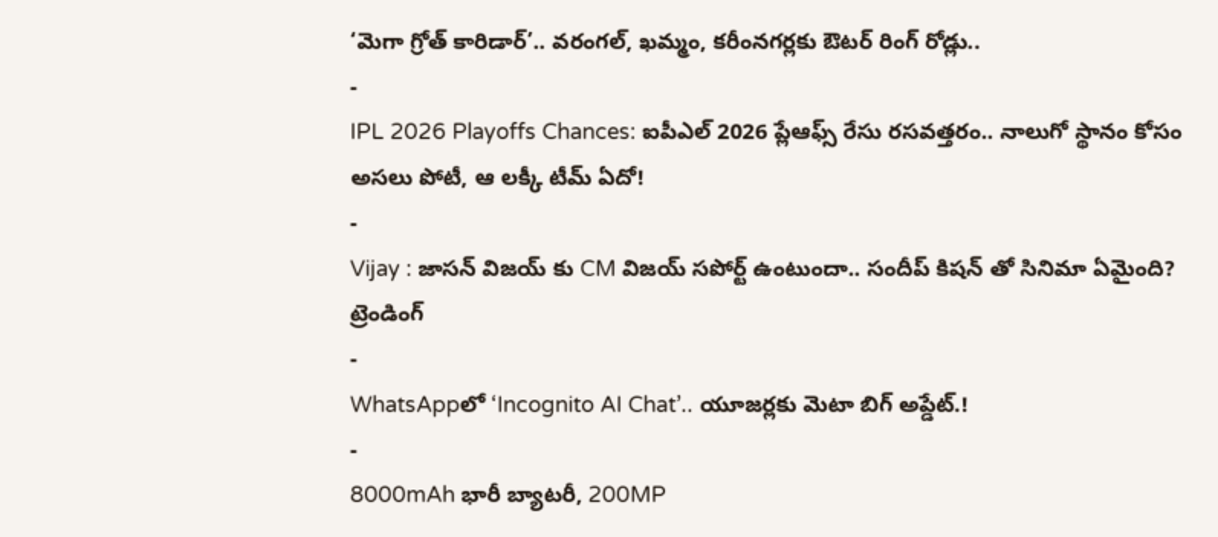‘మెగా గ్రోత్ కారిడార్’.. వరంగల్, ఖమ్మం, కరీంనగర్లకు ఔటర్ రింగ్ రోడ్లు..
-
IPL 2026 Playoffs Chances: ఐపీఎల్ 2026 ప్లేఆఫ్స్ రేసు రసవత్తరం.. నాలుగో స్థానం కోసం అసలు పోటీ, ఆ లక్కీ టీమ్ ఏదో!
-
Vijay : జాసన్ విజయ్ కు CM విజయ్ సపోర్ట్ ఉంటుందా.. సందీప్ కిషన్ తో సినిమా ఏమైంది?
ట్రెండింగ్
-
WhatsAppలో ‘Incognito AI Chat’.. యూజర్లకు మెటా బిగ్ అప్డేట్.!
-
8000mAh భారీ బ్యాటరీ, 200MP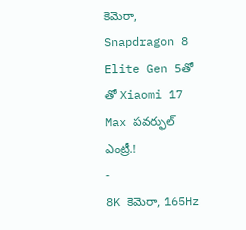కెమెరా, Snapdragon 8 Elite Gen 5తో తో Xiaomi 17 Max పవర్ఫుల్ ఎంట్రీ.!
-
8K కెమెరా, 165Hz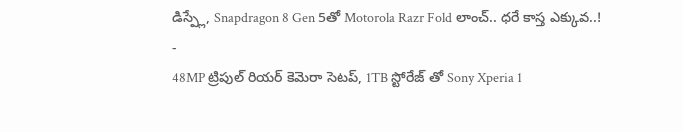డిస్ప్లే, Snapdragon 8 Gen 5తో Motorola Razr Fold లాంచ్.. ధరే కాస్త ఎక్కువ..!
-
48MP ట్రిపుల్ రియర్ కెమెరా సెటప్, 1TB స్టోరేజ్ తో Sony Xperia 1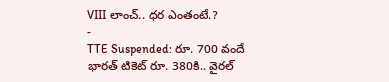VIII లాంచ్.. ధర ఎంతంటే.?
-
TTE Suspended: రూ. 700 వందే భారత్ టికెట్ రూ. 380కి.. వైరల్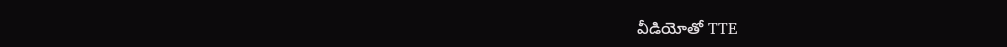వీడియోతో TTE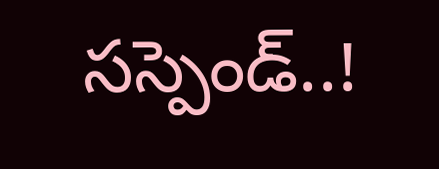సస్పెండ్..!